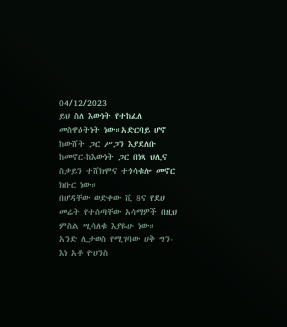04/12/2023
ይህ ስለ እውነት የተከፈለ መስዋዕትነት ነው።አድርባይ ሆኖ ከውሸት ጋር ሥጋን እያደለቡ ከመኖር-ከእውነት ጋር በነጻ ህሊና ስቃይን ተሸክሞና ተጎሳቁሎ መኖር ክቡር ነው።
በሆዳቸው ወድቀው ቪ 8ና የደሀ መሬት የተሰጣቸው አሳማዎች በዚህ ምስል ሢሳለቁ እያዬሁ ነው።
አንድ ሊታወስ የሚገባው ሀቅ ግን-እነ አቶ ዮሀንስ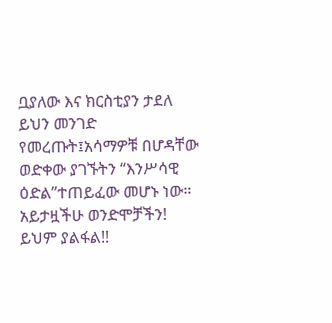ቧያለው እና ክርስቲያን ታደለ ይህን መንገድ የመረጡት፤አሳማዎቹ በሆዳቸው ወድቀው ያገኙትን “እንሥሳዊ ዕድል”ተጠይፈው መሆኑ ነው።
አይታዟችሁ ወንድሞቻችን! ይህም ያልፋል!!